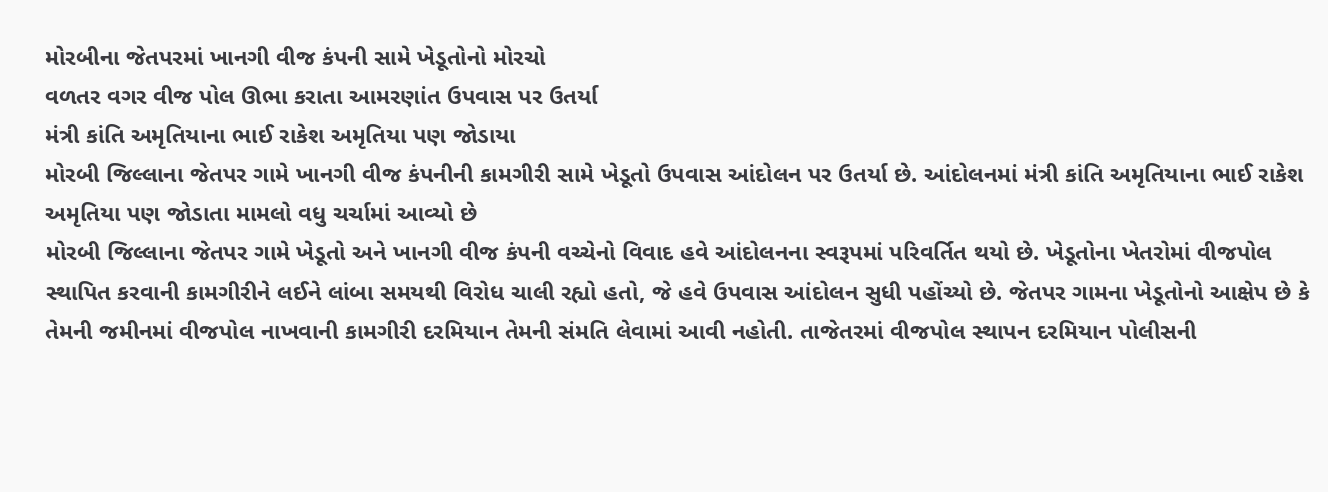મોરબીના જેતપરમાં ખાનગી વીજ કંપની સામે ખેડૂતોનો મોરચો
વળતર વગર વીજ પોલ ઊભા કરાતા આમરણાંત ઉપવાસ પર ઉતર્યા
મંત્રી કાંતિ અમૃતિયાના ભાઈ રાકેશ અમૃતિયા પણ જોડાયા
મોરબી જિલ્લાના જેતપર ગામે ખાનગી વીજ કંપનીની કામગીરી સામે ખેડૂતો ઉપવાસ આંદોલન પર ઉતર્યા છે. આંદોલનમાં મંત્રી કાંતિ અમૃતિયાના ભાઈ રાકેશ અમૃતિયા પણ જોડાતા મામલો વધુ ચર્ચામાં આવ્યો છે
મોરબી જિલ્લાના જેતપર ગામે ખેડૂતો અને ખાનગી વીજ કંપની વચ્ચેનો વિવાદ હવે આંદોલનના સ્વરૂપમાં પરિવર્તિત થયો છે. ખેડૂતોના ખેતરોમાં વીજપોલ સ્થાપિત કરવાની કામગીરીને લઈને લાંબા સમયથી વિરોધ ચાલી રહ્યો હતો, જે હવે ઉપવાસ આંદોલન સુધી પહોંચ્યો છે. જેતપર ગામના ખેડૂતોનો આક્ષેપ છે કે તેમની જમીનમાં વીજપોલ નાખવાની કામગીરી દરમિયાન તેમની સંમતિ લેવામાં આવી નહોતી. તાજેતરમાં વીજપોલ સ્થાપન દરમિયાન પોલીસની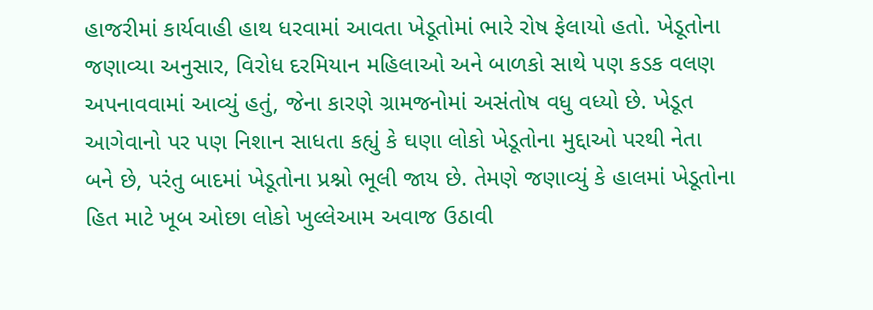હાજરીમાં કાર્યવાહી હાથ ધરવામાં આવતા ખેડૂતોમાં ભારે રોષ ફેલાયો હતો. ખેડૂતોના જણાવ્યા અનુસાર, વિરોધ દરમિયાન મહિલાઓ અને બાળકો સાથે પણ કડક વલણ અપનાવવામાં આવ્યું હતું, જેના કારણે ગ્રામજનોમાં અસંતોષ વધુ વધ્યો છે. ખેડૂત આગેવાનો પર પણ નિશાન સાધતા કહ્યું કે ઘણા લોકો ખેડૂતોના મુદ્દાઓ પરથી નેતા બને છે, પરંતુ બાદમાં ખેડૂતોના પ્રશ્નો ભૂલી જાય છે. તેમણે જણાવ્યું કે હાલમાં ખેડૂતોના હિત માટે ખૂબ ઓછા લોકો ખુલ્લેઆમ અવાજ ઉઠાવી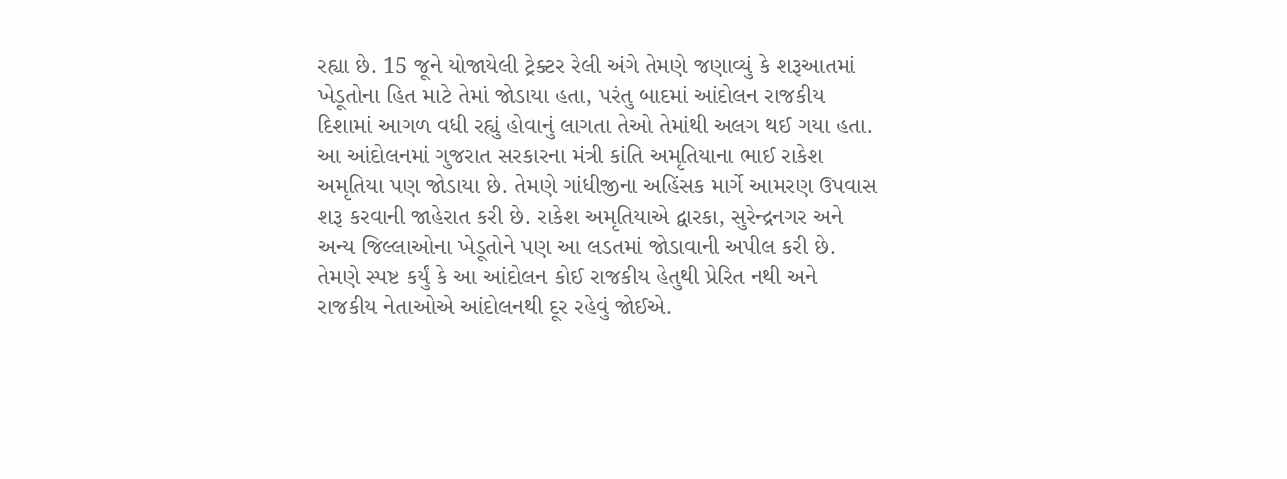રહ્યા છે. 15 જૂને યોજાયેલી ટ્રેક્ટર રેલી અંગે તેમણે જણાવ્યું કે શરૂઆતમાં ખેડૂતોના હિત માટે તેમાં જોડાયા હતા, પરંતુ બાદમાં આંદોલન રાજકીય દિશામાં આગળ વધી રહ્યું હોવાનું લાગતા તેઓ તેમાંથી અલગ થઈ ગયા હતા.
આ આંદોલનમાં ગુજરાત સરકારના મંત્રી કાંતિ અમૃતિયાના ભાઈ રાકેશ અમૃતિયા પણ જોડાયા છે. તેમણે ગાંધીજીના અહિંસક માર્ગે આમરણ ઉપવાસ શરૂ કરવાની જાહેરાત કરી છે. રાકેશ અમૃતિયાએ દ્વારકા, સુરેન્દ્રનગર અને અન્ય જિલ્લાઓના ખેડૂતોને પણ આ લડતમાં જોડાવાની અપીલ કરી છે. તેમણે સ્પષ્ટ કર્યું કે આ આંદોલન કોઈ રાજકીય હેતુથી પ્રેરિત નથી અને રાજકીય નેતાઓએ આંદોલનથી દૂર રહેવું જોઈએ.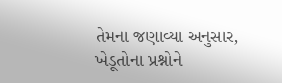તેમના જણાવ્યા અનુસાર, ખેડૂતોના પ્રશ્નોને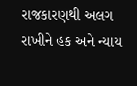રાજકારણથી અલગ રાખીને હક અને ન્યાય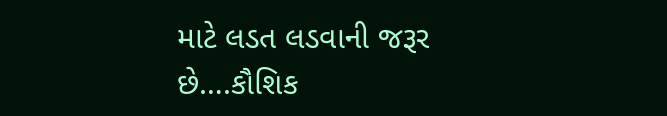માટે લડત લડવાની જરૂર છે….કૌશિક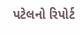પટેલનો રિપોર્ટ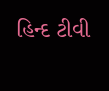હિન્દ ટીવી